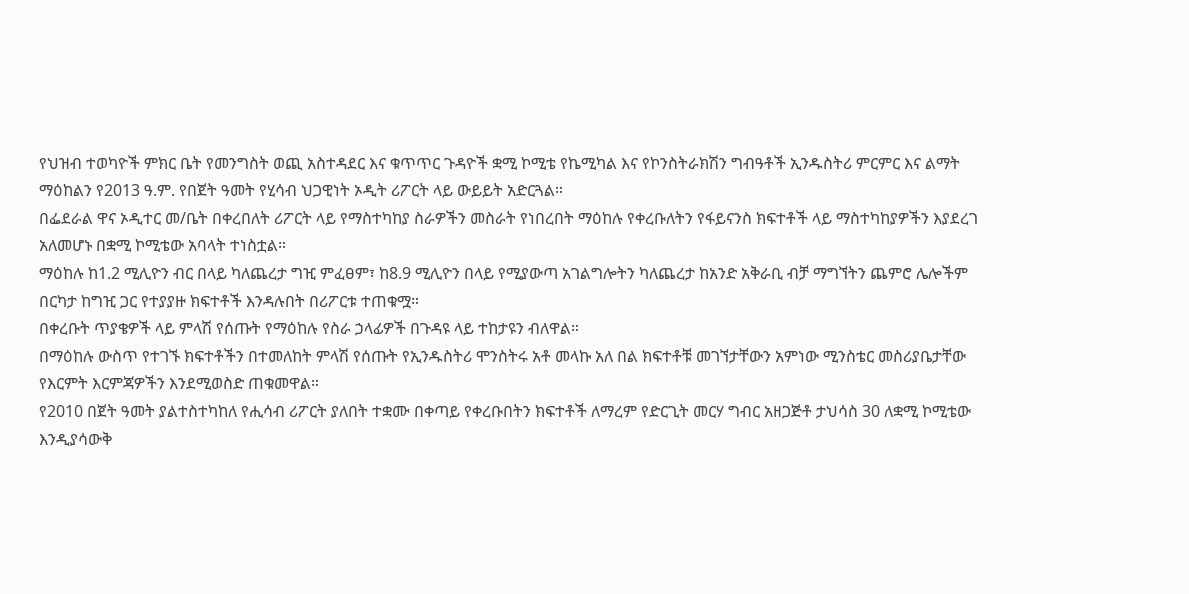የህዝብ ተወካዮች ምክር ቤት የመንግስት ወጪ አስተዳደር እና ቁጥጥር ጉዳዮች ቋሚ ኮሚቴ የኬሚካል እና የኮንስትራክሽን ግብዓቶች ኢንዱስትሪ ምርምር እና ልማት ማዕከልን የ2013 ዓ.ም. የበጀት ዓመት የሂሳብ ህጋዊነት ኦዲት ሪፖርት ላይ ውይይት አድርጓል።
በፌደራል ዋና ኦዲተር መ/ቤት በቀረበለት ሪፖርት ላይ የማስተካከያ ስራዎችን መስራት የነበረበት ማዕከሉ የቀረቡለትን የፋይናንስ ክፍተቶች ላይ ማስተካከያዎችን እያደረገ አለመሆኑ በቋሚ ኮሚቴው አባላት ተነስቷል።
ማዕከሉ ከ1.2 ሚሊዮን ብር በላይ ካለጨረታ ግዢ ምፈፀም፣ ከ8.9 ሚሊዮን በላይ የሚያውጣ አገልግሎትን ካለጨረታ ከአንድ አቅራቢ ብቻ ማግኘትን ጨምሮ ሌሎችም በርካታ ከግዢ ጋር የተያያዙ ክፍተቶች እንዳሉበት በሪፖርቱ ተጠቁሟ።
በቀረቡት ጥያቄዎች ላይ ምላሽ የሰጡት የማዕከሉ የስራ ኃላፊዎች በጉዳዩ ላይ ተከታዩን ብለዋል።
በማዕከሉ ውስጥ የተገኙ ክፍተቶችን በተመለከት ምላሽ የሰጡት የኢንዱስትሪ ሞንስትሩ አቶ መላኩ አለ በል ክፍተቶቹ መገኘታቸውን አምነው ሚንስቴር መስሪያቤታቸው የእርምት እርምጃዎችን እንደሚወስድ ጠቁመዋል።
የ2010 በጀት ዓመት ያልተስተካከለ የሒሳብ ሪፖርት ያለበት ተቋሙ በቀጣይ የቀረቡበትን ክፍተቶች ለማረም የድርጊት መርሃ ግብር አዘጋጅቶ ታህሳስ 30 ለቋሚ ኮሚቴው እንዲያሳውቅ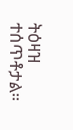ትዕዛዝ ተሰጥቶታል።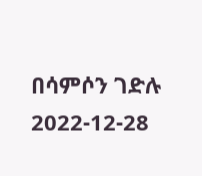በሳምሶን ገድሉ
2022-12-28